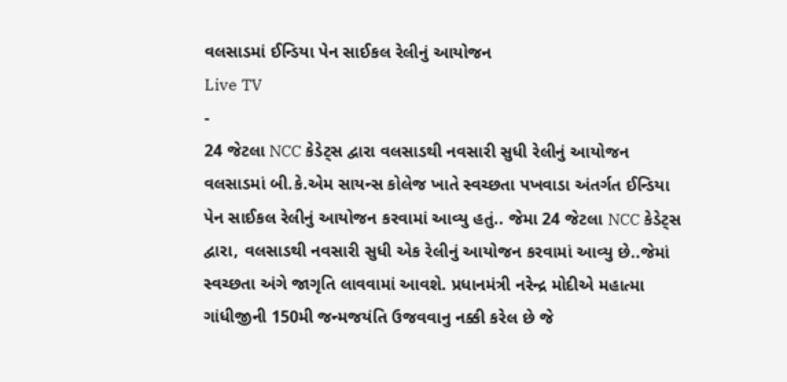વલસાડમાં ઈન્ડિયા પેન સાઈકલ રેલીનું આયોજન
Live TV
-
24 જેટલા NCC કેડેટ્સ દ્વારા વલસાડથી નવસારી સુધી રેલીનું આયોજન
વલસાડમાં બી.કે.એમ સાયન્સ કોલેજ ખાતે સ્વચ્છતા પખવાડા અંતર્ગત ઈન્ડિયા પેન સાઈકલ રેલીનું આયોજન કરવામાં આવ્યુ હતું.. જેમા 24 જેટલા NCC કેડેટ્સ દ્વારા, વલસાડથી નવસારી સુધી એક રેલીનું આયોજન કરવામાં આવ્યુ છે..જેમાં સ્વચ્છતા અંગે જાગૃતિ લાવવામાં આવશે. પ્રધાનમંત્રી નરેન્દ્ર મોદીએ મહાત્મા ગાંધીજીની 150મી જન્મજયંતિ ઉજવવાનુ નક્કી કરેલ છે જે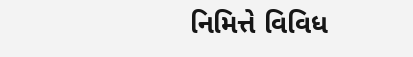નિમિત્તે વિવિધ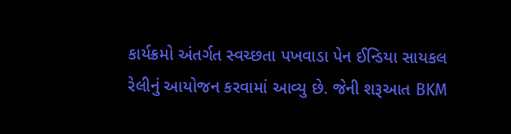કાર્યક્રમો અંતર્ગત સ્વચ્છતા પખવાડા પેન ઈન્ડિયા સાયકલ રેલીનું આયોજન કરવામાં આવ્યુ છે. જેની શરૂઆત BKM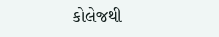કોલેજથી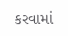કરવામાં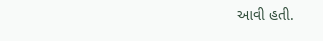આવી હતી.